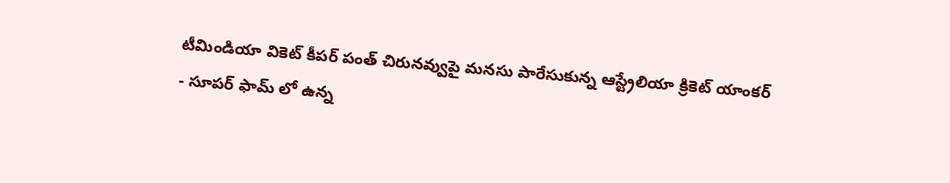టీమిండియా వికెట్ కీపర్ పంత్ చిరునవ్వుపై మనసు పారేసుకున్న ఆస్ట్రేలియా క్రికెట్ యాంకర్
- సూపర్ ఫామ్ లో ఉన్న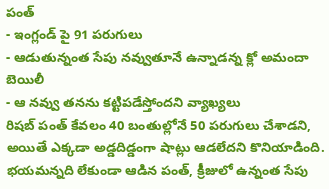పంత్
- ఇంగ్లండ్ పై 91 పరుగులు
- ఆడుతున్నంత సేపు నవ్వుతూనే ఉన్నాడన్న క్లో అమందా బెయిలీ
- ఆ నవ్వు తనను కట్టిపడేస్తోందని వ్యాఖ్యలు
రిషబ్ పంత్ కేవలం 40 బంతుల్లోనే 50 పరుగులు చేశాడని, అయితే ఎక్కడా అడ్డదిడ్డంగా షాట్లు ఆడలేదని కొనియాడింది. భయమన్నది లేకుండా ఆడిన పంత్, క్రీజులో ఉన్నంత సేపు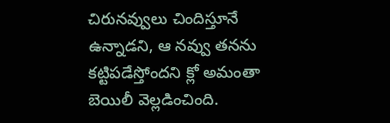చిరునవ్వులు చిందిస్తూనే ఉన్నాడని, ఆ నవ్వు తనను కట్టిపడేస్తోందని క్లో అమంతా బెయిలీ వెల్లడించింది.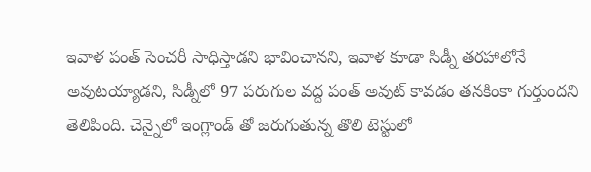ఇవాళ పంత్ సెంచరీ సాధిస్తాడని భావించానని, ఇవాళ కూడా సిడ్నీ తరహాలోనే అవుటయ్యాడని, సిడ్నీలో 97 పరుగుల వద్ద పంత్ అవుట్ కావడం తనకింకా గుర్తుందని తెలిపింది. చెన్నైలో ఇంగ్లాండ్ తో జరుగుతున్న తొలి టెస్టులో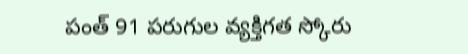పంత్ 91 పరుగుల వ్యక్తిగత స్కోరు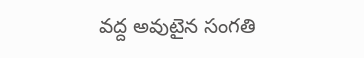వద్ద అవుటైన సంగతి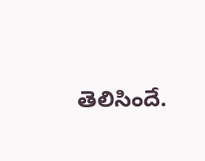తెలిసిందే.